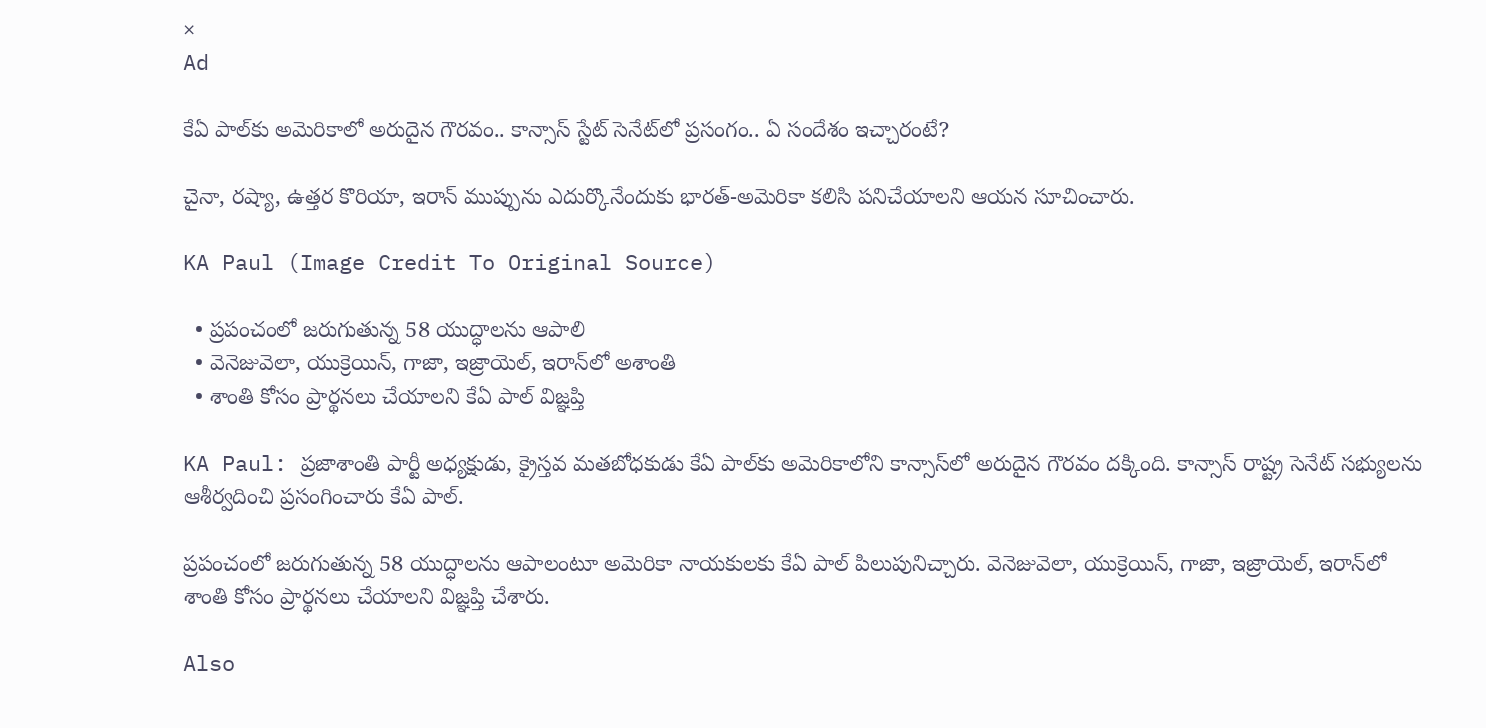×
Ad

కేఏ పాల్‌కు అమెరికాలో అరుదైన గౌరవం.. కాన్సాస్ స్టేట్ సెనేట్‌లో ప్రసంగం.. ఏ సందేశం ఇచ్చారంటే?

చైనా, రష్యా, ఉత్తర కొరియా, ఇరాన్ ముప్పును ఎదుర్కొనేందుకు భారత్-అమెరికా కలిసి పనిచేయాలని ఆయన సూచించారు.

KA Paul (Image Credit To Original Source)

  • ప్రపంచంలో జరుగుతున్న 58 యుద్ధాలను ఆపాలి
  • వెనెజువెలా, యుక్రెయిన్, గాజా, ఇజ్రాయెల్, ఇరాన్‌లో అశాంతి
  • శాంతి కోసం ప్రార్థనలు చేయాలని కేఏ పాల్ విజ్ఞప్తి

KA Paul: ప్రజాశాంతి పార్టీ అధ్యక్షుడు, క్రైస్తవ మతబోధకుడు కేఏ పాల్‌కు అమెరికాలోని కాన్సాస్‌లో అరుదైన గౌరవం దక్కింది. కాన్సాస్ రాష్ట్ర సెనేట్ సభ్యులను ఆశీర్వదించి ప్రసంగించారు కేఏ పాల్.

ప్రపంచంలో జరుగుతున్న 58 యుద్ధాలను ఆపాలంటూ అమెరికా నాయకులకు కేఏ పాల్ పిలుపునిచ్చారు. వెనెజువెలా, యుక్రెయిన్, గాజా, ఇజ్రాయెల్, ఇరాన్‌లో శాంతి కోసం ప్రార్థనలు చేయాలని విజ్ఞప్తి చేశారు.

Also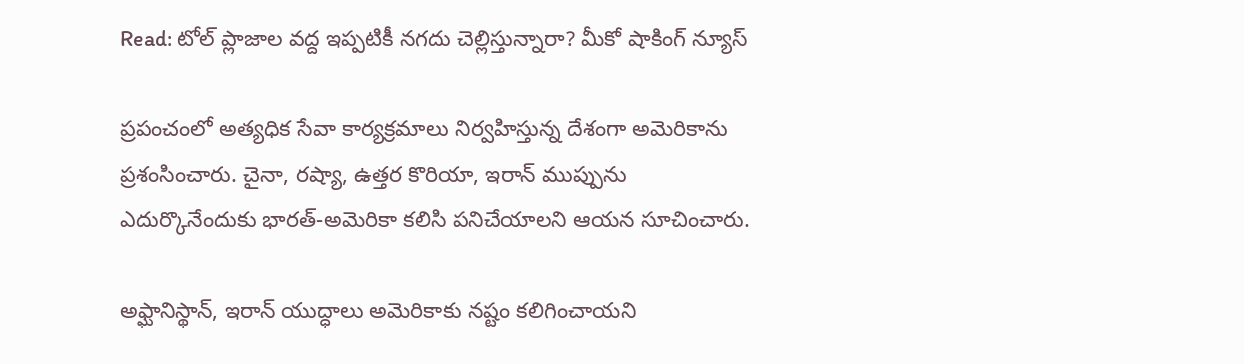Read: టోల్ ప్లాజాల వద్ద ఇప్పటికీ నగదు చెల్లిస్తున్నారా? మీకో షాకింగ్ న్యూస్

ప్రపంచంలో అత్యధిక సేవా కార్యక్రమాలు నిర్వహిస్తున్న దేశంగా అమెరికాను ప్రశంసించారు. చైనా, రష్యా, ఉత్తర కొరియా, ఇరాన్ ముప్పును ఎదుర్కొనేందుకు భారత్-అమెరికా కలిసి పనిచేయాలని ఆయన సూచించారు.

అఫ్ఘానిస్థాన్, ఇరాన్ యుద్ధాలు అమెరికాకు నష్టం కలిగించాయని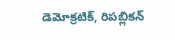డెమోక్రటిక్, రిపబ్లికన్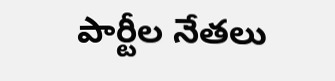పార్టీల నేతలు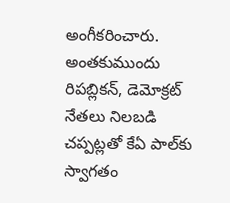అంగీకరించారు.  అంతకుముందు రిపబ్లికన్, డెమోక్రట్ నేతలు నిలబడి చప్పట్లతో కేఏ పాల్‌కు స్వాగతం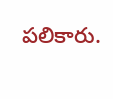పలికారు.